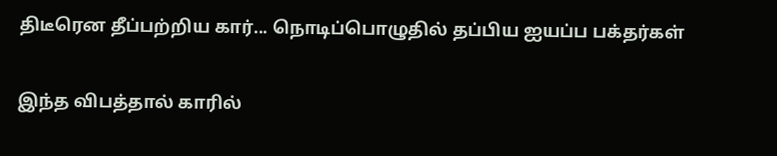திடீரென தீப்பற்றிய கார்... நொடிப்பொழுதில் தப்பிய ஐயப்ப பக்தர்கள்

இந்த விபத்தால் காரில்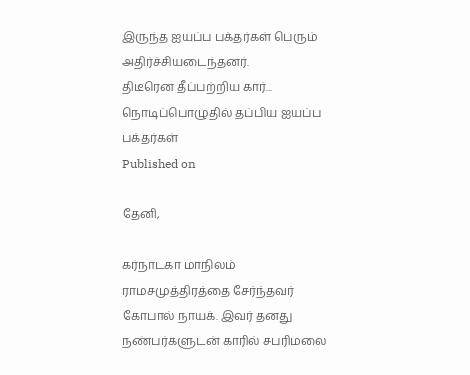இருந்த ஐயப்ப பக்தர்கள் பெரும் அதிர்ச்சியடைந்தனர்.
திடீரென தீப்பற்றிய கார்... நொடிப்பொழுதில் தப்பிய ஐயப்ப பக்தர்கள்
Published on

தேனி,

கர்நாடகா மாநிலம் ராமசமுத்திரத்தை சேர்ந்தவர் கோபால் நாயக். இவர் தனது நண்பர்களுடன் காரில் சபரிமலை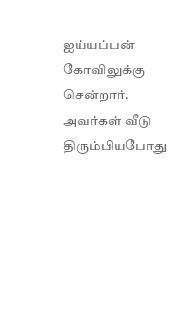ஐய்யப்பன் கோவிலுக்கு சென்றார். அவர்கள் வீடு திரும்பியபோது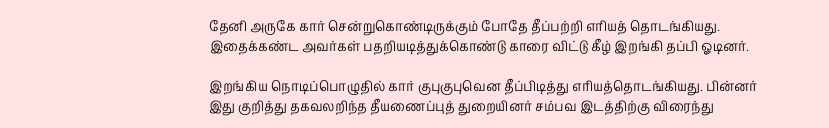தேனி அருகே கார் சென்றுகொண்டிருக்கும் போதே தீப்பற்றி எரியத் தொடங்கியது. இதைக்கண்ட அவர்கள் பதறியடித்துக்கொண்டு காரை விட்டு கீழ் இறங்கி தப்பி ஓடினர்.

இறங்கிய நொடிப்பொழுதில் கார் குபுகுபுவென தீப்பிடித்து எரியத்தொடங்கியது. பின்னர் இது குறித்து தகவலறிந்த தீயணைப்புத் துறையினர் சம்பவ இடத்திற்கு விரைந்து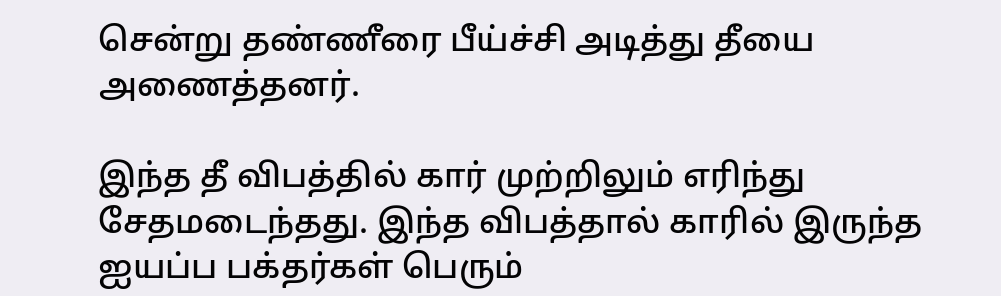சென்று தண்ணீரை பீய்ச்சி அடித்து தீயை அணைத்தனர்.

இந்த தீ விபத்தில் கார் முற்றிலும் எரிந்து சேதமடைந்தது. இந்த விபத்தால் காரில் இருந்த ஐயப்ப பக்தர்கள் பெரும்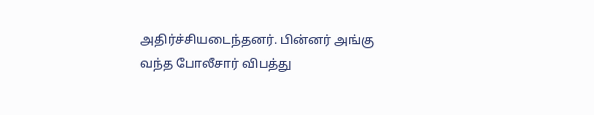அதிர்ச்சியடைந்தனர். பின்னர் அங்கு வந்த போலீசார் விபத்து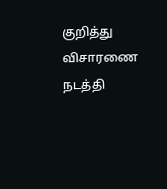குறித்து விசாரணை நடத்தி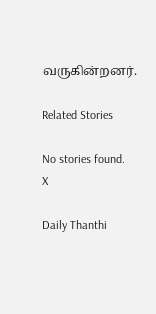வருகின்றனர்.

Related Stories

No stories found.
X

Daily Thanthi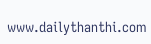www.dailythanthi.com